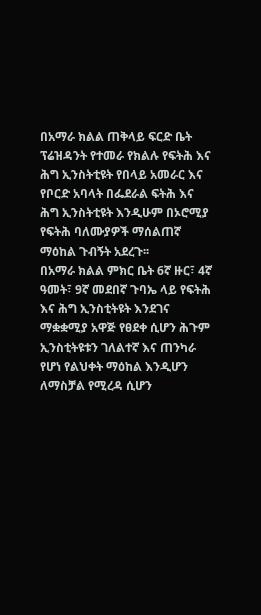በአማራ ክልል ጠቅላይ ፍርድ ቤት ፕሬዝዳንት የተመራ የክልሉ የፍትሕ እና ሕግ ኢንስትቲዩት የበላይ አመራር እና የቦርድ አባላት በፌደራል ፍትሕ እና ሕግ ኢንስትቲዩት እንዲሁም በኦሮሚያ የፍትሕ ባለሙያዎች ማሰልጠኛ ማዕከል ጉብኝት አደረጉ፡፡
በአማራ ክልል ምክር ቤት 6ኛ ዙር፣ 4ኛ ዓመት፣ 9ኛ መደበኛ ጉባኤ ላይ የፍትሕ እና ሕግ ኢንስቲትዩት እንደገና ማቋቋሚያ አዋጅ የፀደቀ ሲሆን ሕጉም ኢንስቲትዩቱን ገለልተኛ እና ጠንካራ የሆነ የልህቀት ማዕከል እንዲሆን ለማስቻል የሚረዳ ሲሆን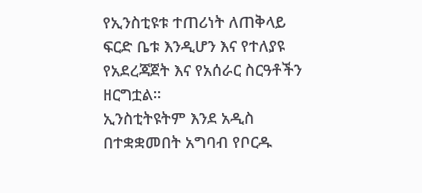የኢንስቲዩቱ ተጠሪነት ለጠቅላይ ፍርድ ቤቱ እንዲሆን እና የተለያዩ የአደረጃጀት እና የአሰራር ስርዓቶችን ዘርግቷል፡፡
ኢንስቲትዩትም እንደ አዲስ በተቋቋመበት አግባብ የቦርዱ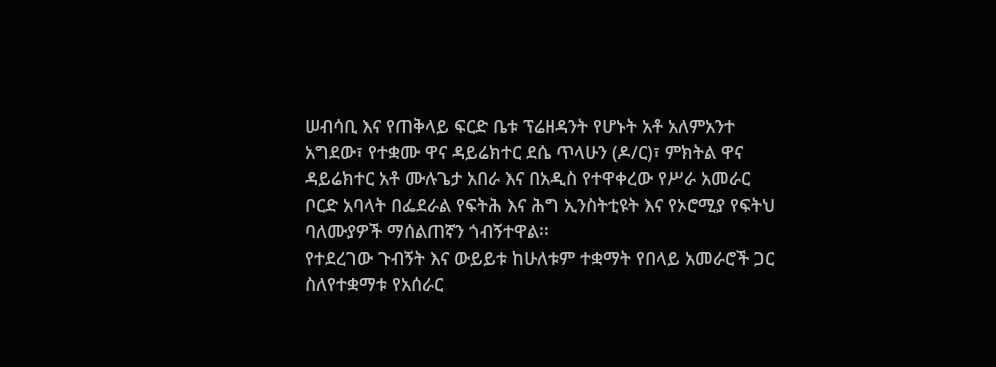ሠብሳቢ እና የጠቅላይ ፍርድ ቤቱ ፕሬዘዳንት የሆኑት አቶ አለምአንተ አግደው፣ የተቋሙ ዋና ዳይሬክተር ደሴ ጥላሁን (ዶ/ር)፣ ምክትል ዋና ዳይሬክተር አቶ ሙሉጌታ አበራ እና በአዲስ የተዋቀረው የሥራ አመራር ቦርድ አባላት በፌደራል የፍትሕ እና ሕግ ኢንስትቲዩት እና የኦሮሚያ የፍትህ ባለሙያዎች ማሰልጠኛን ጎብኝተዋል፡፡
የተደረገው ጉብኝት እና ውይይቱ ከሁለቱም ተቋማት የበላይ አመራሮች ጋር ስለየተቋማቱ የአሰራር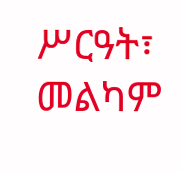ሥርዓት፣ መልካም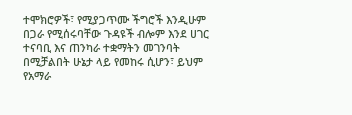ተሞክሮዎች፣ የሚያጋጥሙ ችግሮች እንዲሁም በጋራ የሚሰሩባቸው ጉዳዩች ብሎም እንደ ሀገር ተናባቢ እና ጠንካራ ተቋማትን መገንባት በሚቻልበት ሁኔታ ላይ የመከሩ ሲሆን፣ ይህም የአማራ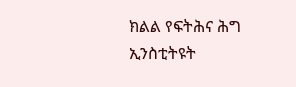ክልል የፍትሕና ሕግ ኢንስቲትዩት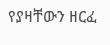የያዛቸውን ዘርፈ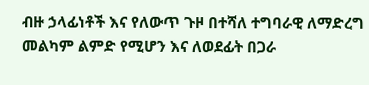ብዙ ኃላፊነቶች እና የለውጥ ጉዞ በተሻለ ተግባራዊ ለማድረግ መልካም ልምድ የሚሆን እና ለወደፊት በጋራ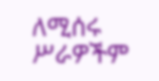ለሚሰሩ ሥራዎችም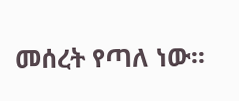መሰረት የጣለ ነው፡፡